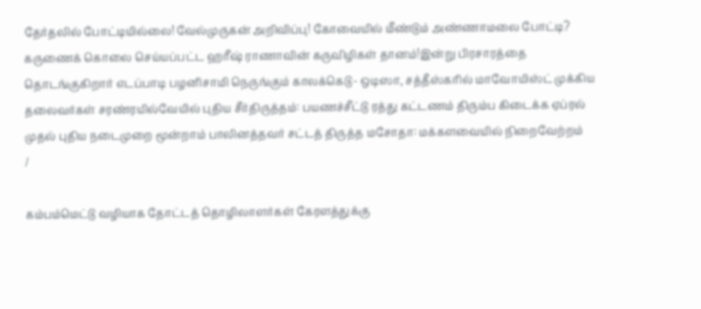தேர்தலில் போட்டியில்லை! வேல்முருகன் அறிவிப்பு! கோவையில் மீண்டும் அண்ணாமலை போட்டி? கருணைக் கொலை செய்யப்பட்ட ஹரீஷ் ராணாவின் கருவிழிகள் தானம்!இன்று பிரசாரத்தை தொடங்குகிறார் எடப்பாடி பழனிசாமி நெருங்கும் காலக்கெடு- ஒடிஸா, சத்தீஸ்கரில் மாவோயிஸ்ட் முக்கிய தலைவர்கள் சரண்ரயில்வேயில் புதிய சீர்திருத்தம்: பயணச்சீட்டு ரத்து கட்டணம் திரும்ப கிடைக்க ஏப்ரல் முதல் புதிய நடைமுறை மூன்றாம் பாலினத்தவர் சட்டத் திருத்த மசோதா: மக்களவையில் நிறைவேற்றம்
/

கம்பம்மெட்டு வழியாக தோட்டத் தொழிலாளர்கள் கேரளத்துக்கு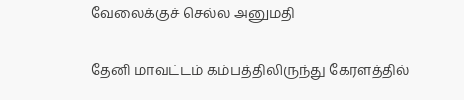வேலைக்குச் செல்ல அனுமதி

தேனி மாவட்டம் கம்பத்திலிருந்து கேரளத்தில்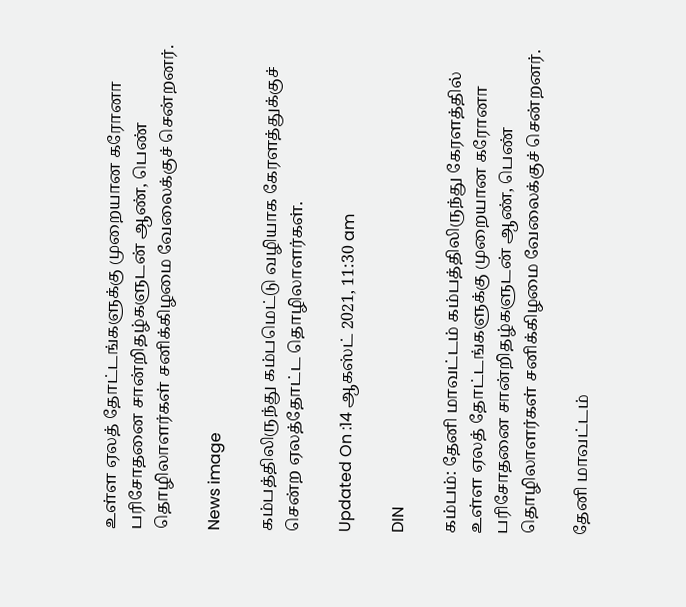உள்ள ஏலத் தோட்டங்களுக்கு முறையான கரோனா பரிசோதனை சான்றிதழ்களுடன் ஆண், பெண் தொழிலாளர்கள் சனிக்கிழமை வேலைக்குச் சென்றனர்.

News image

கம்பத்திலிருந்து கம்பமெட்டு வழியாக கேரளத்துக்குச் சென்ற ஏலத்தோட்ட தொழிலாளர்கள்.

Updated On :14 ஆகஸ்ட் 2021, 11:30 am

DIN

கம்பம்: தேனி மாவட்டம் கம்பத்திலிருந்து கேரளத்தில் உள்ள ஏலத் தோட்டங்களுக்கு முறையான கரோனா பரிசோதனை சான்றிதழ்களுடன் ஆண், பெண் தொழிலாளர்கள் சனிக்கிழமை வேலைக்குச் சென்றனர்.

தேனி மாவட்டம்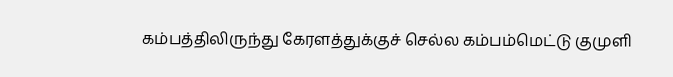கம்பத்திலிருந்து கேரளத்துக்குச் செல்ல கம்பம்மெட்டு குமுளி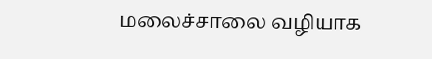மலைச்சாலை வழியாக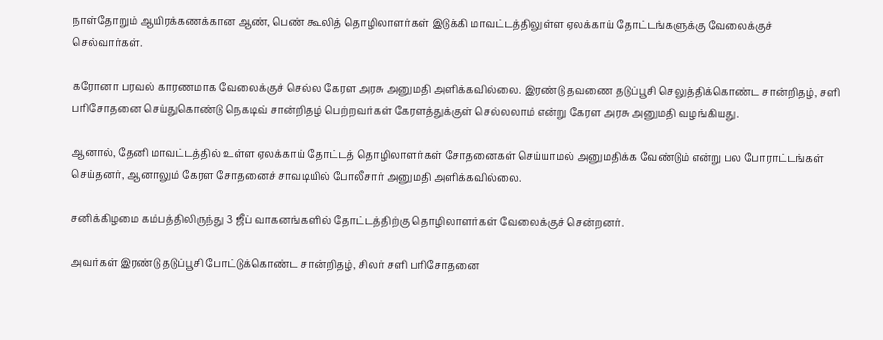நாள்தோறும் ஆயிரக்கணக்கான ஆண், பெண் கூலித் தொழிலாளர்கள் இடுக்கி மாவட்டத்திலுள்ள ஏலக்காய் தோட்டங்களுக்கு வேலைக்குச் செல்வார்கள்.

கரோனா பரவல் காரணமாக வேலைக்குச் செல்ல கேரள அரசு அனுமதி அளிக்கவில்லை. இரண்டு தவணை தடுப்பூசி செலுத்திக்கொண்ட சான்றிதழ், சளி பரிசோதனை செய்துகொண்டு நெகடிவ் சான்றிதழ் பெற்றவர்கள் கேரளத்துக்குள் செல்லலாம் என்று கேரள அரசு அனுமதி வழங்கியது.

ஆனால், தேனி மாவட்டத்தில் உள்ள ஏலக்காய் தோட்டத் தொழிலாளர்கள் சோதனைகள் செய்யாமல் அனுமதிக்க வேண்டும் என்று பல போராட்டங்கள் செய்தனர், ஆனாலும் கேரள சோதனைச் சாவடியில் போலீசார் அனுமதி அளிக்கவில்லை.

சனிக்கிழமை கம்பத்திலிருந்து 3 ஜீப் வாகனங்களில் தோட்டத்திற்கு தொழிலாளர்கள் வேலைக்குச் சென்றனர்.

அவர்கள் இரண்டு தடுப்பூசி போட்டுக்கொண்ட சான்றிதழ், சிலர் சளி பரிசோதனை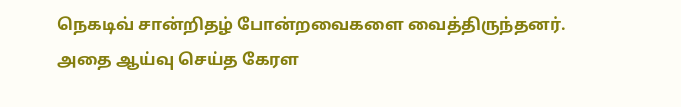நெகடிவ் சான்றிதழ் போன்றவைகளை வைத்திருந்தனர். அதை ஆய்வு செய்த கேரள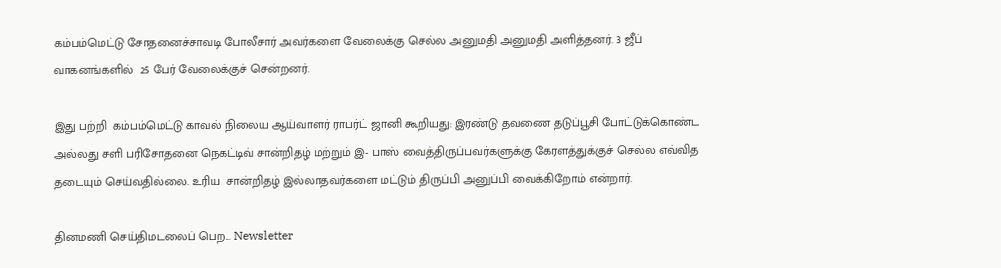கம்பம்மெட்டு சோதனைச்சாவடி போலீசார் அவர்களை வேலைக்கு செல்ல அனுமதி அனுமதி அளித்தனர். 3 ஜீப் வாகனங்களில்  25 பேர் வேலைக்குச் சென்றனர்.

இது பற்றி  கம்பம்மெட்டு காவல் நிலைய ஆய்வாளர் ராபர்ட் ஜானி கூறியது: இரண்டு தவணை தடுப்பூசி போட்டுக்கொண்ட அல்லது சளி பரிசோதனை நெகட்டிவ் சான்றிதழ் மற்றும் இ- பாஸ் வைத்திருப்பவர்களுக்கு கேரளத்துக்குச் செல்ல எவ்வித தடையும் செய்வதில்லை. உரிய  சான்றிதழ் இல்லாதவர்களை மட்டும் திருப்பி அனுப்பி வைக்கிறோம் என்றார்.

தினமணி செய்திமடலைப் பெற... Newsletter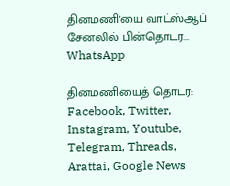தினமணி'யை வாட்ஸ்ஆப் சேனலில் பின்தொடர... WhatsApp

தினமணியைத் தொடர: Facebook, Twitter, Instagram, Youtube, Telegram, Threads, Arattai, Google News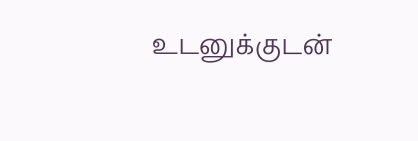உடனுக்குடன்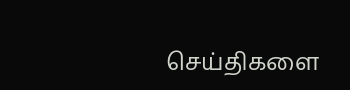செய்திகளை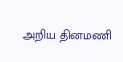அறிய தினமணி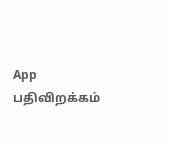App பதிவிறக்கம்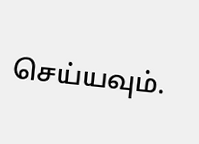செய்யவும்.